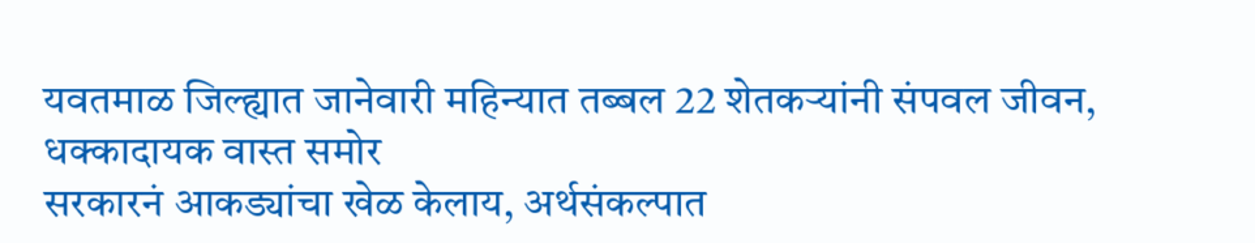यवतमाळ जिल्ह्यात जानेवारी महिन्यात तब्बल 22 शेतकऱ्यांनी संपवल जीवन, धक्कादायक वास्त समोर
सरकारनं आकड्यांचा खेळ केलाय, अर्थसंकल्पात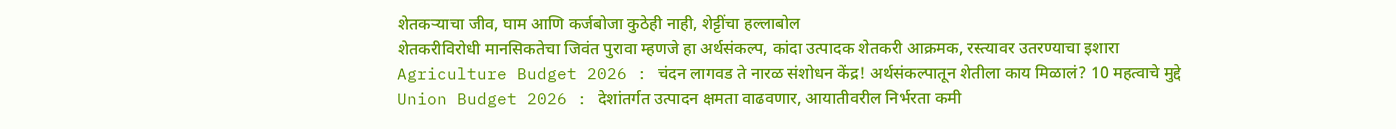शेतकऱ्याचा जीव, घाम आणि कर्जबोजा कुठेही नाही, शेट्टींचा हल्लाबोल
शेतकरीविरोधी मानसिकतेचा जिवंत पुरावा म्हणजे हा अर्थसंकल्प, कांदा उत्पादक शेतकरी आक्रमक, रस्त्यावर उतरण्याचा इशारा
Agriculture Budget 2026 : चंदन लागवड ते नारळ संशोधन केंद्र! अर्थसंकल्पातून शेतीला काय मिळालं? 10 महत्वाचे मुद्दे
Union Budget 2026 : देशांतर्गत उत्पादन क्षमता वाढवणार, आयातीवरील निर्भरता कमी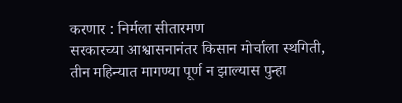करणार : निर्मला सीतारमण
सरकारच्या आश्वासनानंतर किसान मोर्चाला स्थगिती, तीन महिन्यात मागण्या पूर्ण न झाल्यास पुन्हा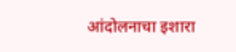आंदोलनाचा इशारा